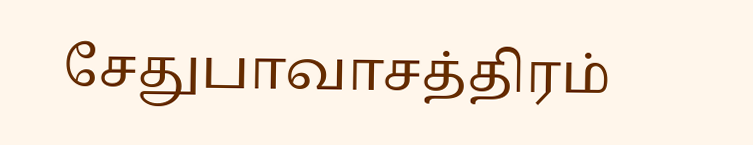சேதுபாவாசத்திரம்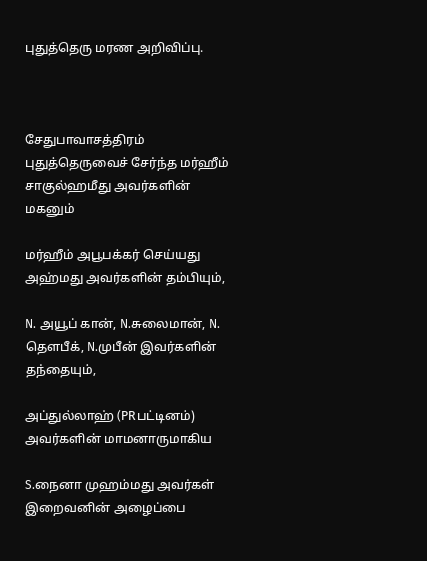புதுத்தெரு மரண அறிவிப்பு.



சேதுபாவாசத்திரம் புதுத்தெருவைச் சேர்ந்த மர்ஹீம் சாகுல்ஹமீது அவர்களின் மகனும்

மர்ஹீம் அபூபக்கர் செய்யது அஹ்மது அவர்களின் தம்பியும்,

N. அயூப் கான், N.சுலைமான், N. தௌபீக், N.முபீன் இவர்களின் தந்தையும்,

அப்துல்லாஹ் (PRபட்டினம்) அவர்களின் மாமனாருமாகிய

S.நைனா முஹம்மது அவர்கள் இறைவனின் அழைப்பை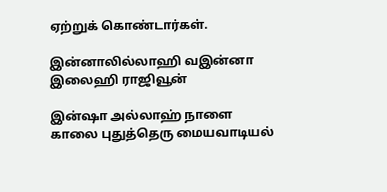ஏற்றுக் கொண்டார்கள்.

இன்னாலில்லாஹி வஇன்னா இலைஹி ராஜிவூன்

இன்ஷா அல்லாஹ் நாளை காலை புதுத்தெரு மையவாடியல்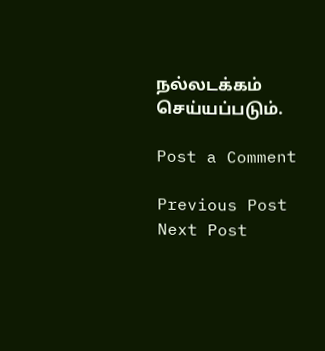நல்லடக்கம் செய்யப்படும்.

Post a Comment

Previous Post Next Post